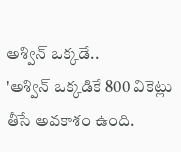అశ్విన్ ఒక్కడే..
'అశ్విన్ ఒక్కడికే 800 వికెట్లు తీసే అవకాశం ఉంది.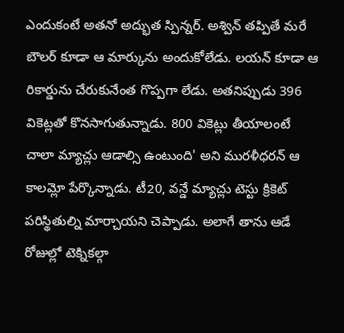ఎందుకంటే అతనో అద్భుత స్పిన్నర్. అశ్విన్ తప్పితే మరే బౌలర్ కూడా ఆ మార్కును అందుకోలేడు. లయన్ కూడా ఆ రికార్డును చేరుకునేంత గొప్పగా లేడు. అతనిప్పుడు 396 వికెట్లతో కొనసాగుతున్నాడు. 800 వికెట్లు తీయాలంటే చాలా మ్యాచ్లు ఆడాల్సి ఉంటుంది' అని మురళీధరన్ ఆ కాలమ్లో పేర్కొన్నాడు. టీ20, వన్డే మ్యాచ్లు టెస్టు క్రికెట్ పరిస్థితుల్ని మార్చాయని చెప్పాడు. అలాగే తాను ఆడే రోజుల్లో టెక్నికల్గా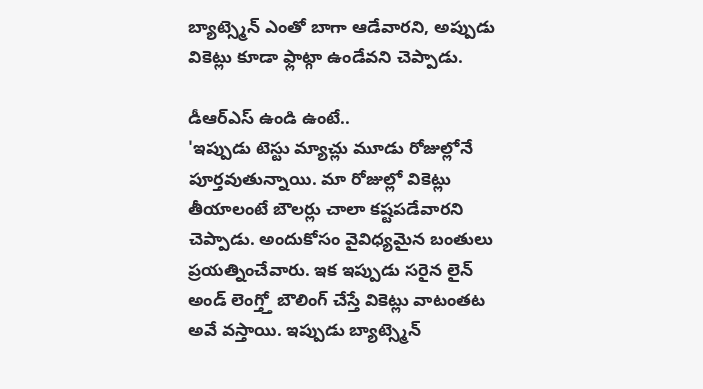బ్యాట్స్మెన్ ఎంతో బాగా ఆడేవారని, అప్పుడు వికెట్లు కూడా ఫ్లాట్గా ఉండేవని చెప్పాడు.

డీఆర్ఎస్ ఉండి ఉంటే..
'ఇప్పుడు టెస్టు మ్యాచ్లు మూడు రోజుల్లోనే పూర్తవుతున్నాయి. మా రోజుల్లో వికెట్లు తీయాలంటే బౌలర్లు చాలా కష్టపడేవారని చెప్పాడు. అందుకోసం వైవిధ్యమైన బంతులు ప్రయత్నించేవారు. ఇక ఇప్పుడు సరైన లైన్ అండ్ లెంగ్త్తో బౌలింగ్ చేస్తే వికెట్లు వాటంతట అవే వస్తాయి. ఇప్పుడు బ్యాట్స్మెన్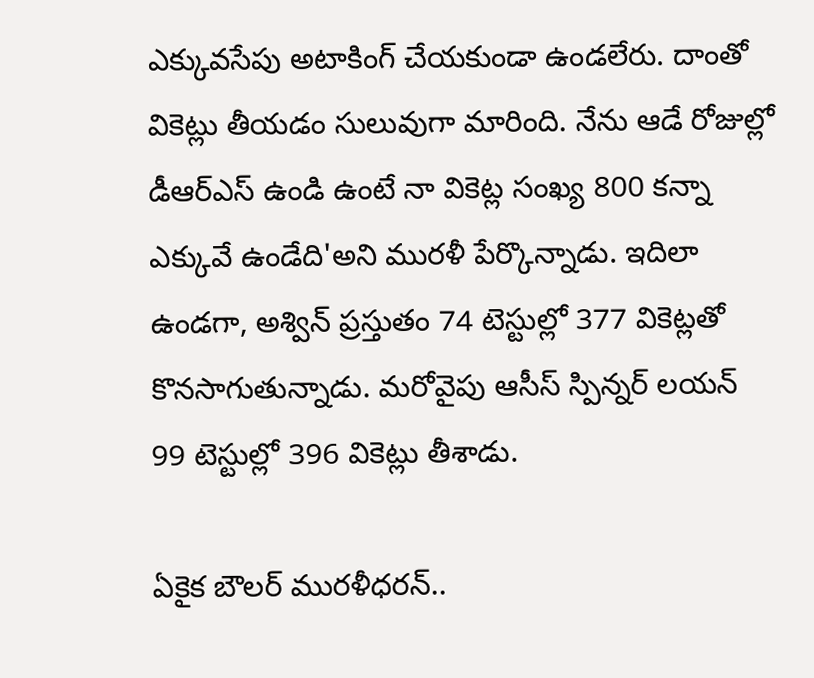ఎక్కువసేపు అటాకింగ్ చేయకుండా ఉండలేరు. దాంతో వికెట్లు తీయడం సులువుగా మారింది. నేను ఆడే రోజుల్లో డీఆర్ఎస్ ఉండి ఉంటే నా వికెట్ల సంఖ్య 800 కన్నా ఎక్కువే ఉండేది'అని మురళీ పేర్కొన్నాడు. ఇదిలా ఉండగా, అశ్విన్ ప్రస్తుతం 74 టెస్టుల్లో 377 వికెట్లతో కొనసాగుతున్నాడు. మరోవైపు ఆసీస్ స్పిన్నర్ లయన్ 99 టెస్టుల్లో 396 వికెట్లు తీశాడు.

ఏకైక బౌలర్ మురళీధరన్..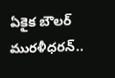ఏకైక బౌలర్ మురళీధరన్..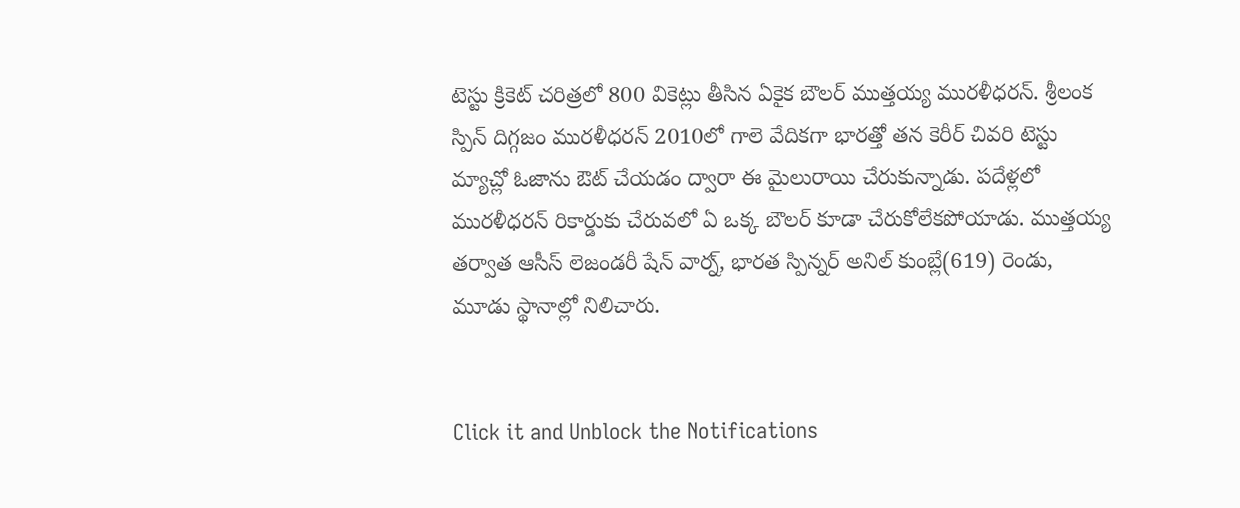టెస్టు క్రికెట్ చరిత్రలో 800 వికెట్లు తీసిన ఏకైక బౌలర్ ముత్తయ్య మురళీధరన్. శ్రీలంక స్పిన్ దిగ్గజం మురళీధరన్ 2010లో గాలె వేదికగా భారత్తో తన కెరీర్ చివరి టెస్టు మ్యాచ్లో ఓజాను ఔట్ చేయడం ద్వారా ఈ మైలురాయి చేరుకున్నాడు. పదేళ్లలో మురళీధరన్ రికార్డుకు చేరువలో ఏ ఒక్క బౌలర్ కూడా చేరుకోలేకపోయాడు. ముత్తయ్య తర్వాత ఆసీస్ లెజండరీ షేన్ వార్న్, భారత స్పిన్నర్ అనిల్ కుంబ్లే(619) రెండు, మూడు స్థానాల్లో నిలిచారు.


Click it and Unblock the Notifications